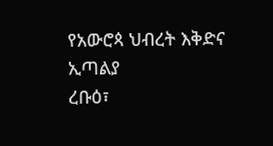የአውሮጳ ህብረት እቅድና ኢጣልያ
ረቡዕ፣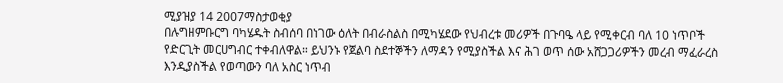ሚያዝያ 14 2007ማስታወቂያ
በሉግዘምቡርግ ባካሄዱት ስብሰባ በነገው ዕለት በብራስልስ በሚካሄደው የህብረቱ መሪዎች በጉባዔ ላይ የሚቀርብ ባለ 10 ነጥቦች የድርጊት መርሀግብር ተቀብለዋል። ይህንኑ የጀልባ ስደተኞችን ለማዳን የሚያስችል እና ሕገ ወጥ ሰው አሸጋጋሪዎችን መረብ ማፈራረስ እንዲያስችል የወጣውን ባለ አስር ነጥብ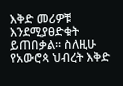እቅድ መሪዎቹ እንደሚያፀድቁት ይጠበቃል። ስለዚሁ የአውሮጳ ህብረት እቅድ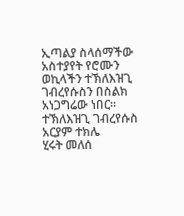ኢጣልያ ስላሰማችው አስተያየት የሮሙን ወኪላችን ተኽለእዝጊ ገብረየሱስን በስልክ አነጋግሬው ነበር።
ተኽለእዝጊ ገብረየሱስ
አርያም ተክሌ
ሂሩት መለሰ